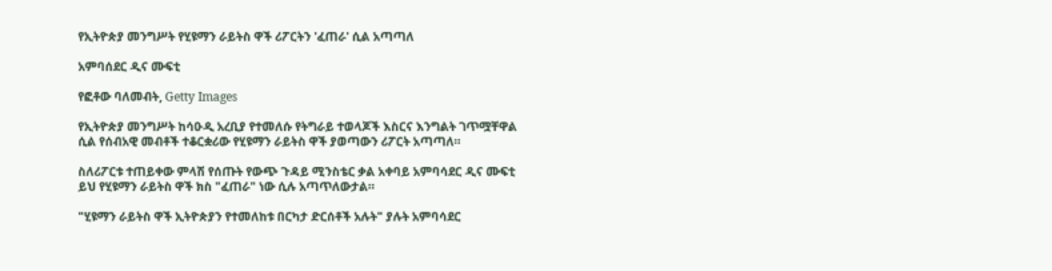የኢትዮጵያ መንግሥት የሂዩማን ራይትስ ዋች ሪፖርትን 'ፈጠራ' ሲል አጣጣለ

አምባሰደር ዲና ሙፍቲ

የፎቶው ባለመብት, Getty Images

የኢትዮጵያ መንግሥት ከሳዑዲ አረቢያ የተመለሱ የትግራይ ተወላጆች እስርና እንግልት ገጥሟቸዋል ሲል የሰብአዊ መብቶች ተቆርቋሪው የሂዩማን ራይትስ ዋች ያወጣውን ሪፖርት አጣጣለ።

ስለሪፖርቱ ተጠይቀው ምላሽ የሰጡት የውጭ ጉዳይ ሚንስቴር ቃል አቀባይ አምባሳደር ዲና ሙፍቲ ይህ የሂዩማን ራይትስ ዋች ክስ "ፈጠራ" ነው ሲሉ አጣጥለውታል።

"ሂዩማን ራይትስ ዋች ኢትዮጵያን የተመለከቱ በርካታ ድርሰቶች አሉት" ያሉት አምባሳደር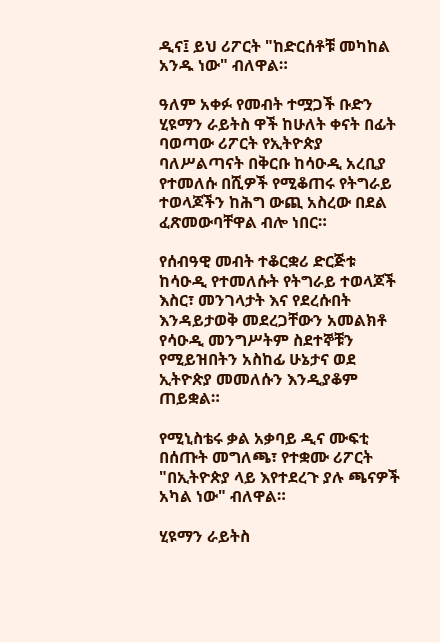ዲና፤ ይህ ሪፖርት "ከድርሰቶቹ መካከል አንዱ ነው" ብለዋል።

ዓለም አቀፉ የመብት ተሟጋች ቡድን ሂዩማን ራይትስ ዋች ከሁለት ቀናት በፊት ባወጣው ሪፖርት የኢትዮጵያ ባለሥልጣናት በቅርቡ ከሳዑዲ አረቢያ የተመለሱ በሺዎች የሚቆጠሩ የትግራይ ተወላጆችን ከሕግ ውጪ አስረው በደል ፈጽመውባቸዋል ብሎ ነበር።

የሰብዓዊ መብት ተቆርቋሪ ድርጅቱ ከሳዑዲ የተመለሱት የትግራይ ተወላጆች እስር፣ መንገላታት እና የደረሱበት እንዳይታወቅ መደረጋቸውን አመልክቶ የሳዑዲ መንግሥትም ስደተኞቹን የሚይዝበትን አስከፊ ሁኔታና ወደ ኢትዮጵያ መመለሱን እንዲያቆም ጠይቋል።

የሚኒስቴሩ ቃል አቃባይ ዲና ሙፍቲ በሰጡት መግለጫ፣ የተቋሙ ሪፖርት "በኢትዮጵያ ላይ እየተደረጉ ያሉ ጫናዎች አካል ነው" ብለዋል።

ሂዩማን ራይትስ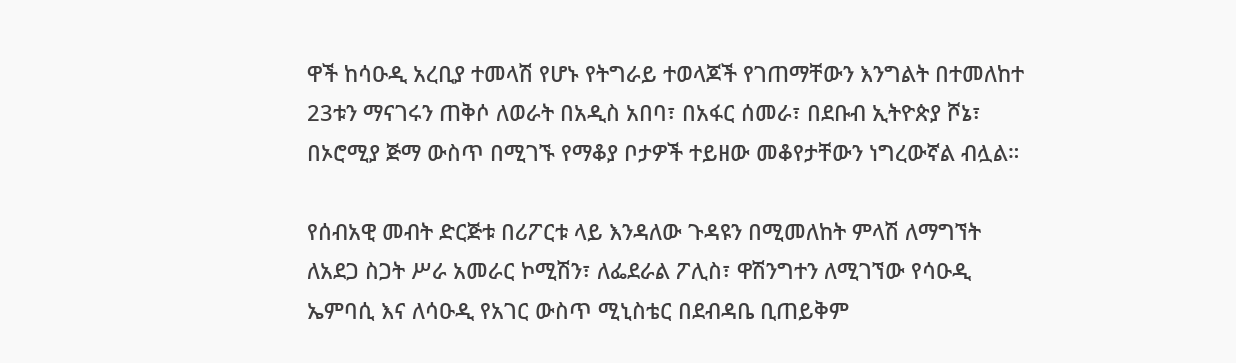ዋች ከሳዑዲ አረቢያ ተመላሽ የሆኑ የትግራይ ተወላጆች የገጠማቸውን እንግልት በተመለከተ 23ቱን ማናገሩን ጠቅሶ ለወራት በአዲስ አበባ፣ በአፋር ሰመራ፣ በደቡብ ኢትዮጵያ ሾኔ፣ በኦሮሚያ ጅማ ውስጥ በሚገኙ የማቆያ ቦታዎች ተይዘው መቆየታቸውን ነግረውኛል ብሏል።

የሰብአዊ መብት ድርጅቱ በሪፖርቱ ላይ እንዳለው ጉዳዩን በሚመለከት ምላሽ ለማግኘት ለአደጋ ስጋት ሥራ አመራር ኮሚሽን፣ ለፌደራል ፖሊስ፣ ዋሽንግተን ለሚገኘው የሳዑዲ ኤምባሲ እና ለሳዑዲ የአገር ውስጥ ሚኒስቴር በደብዳቤ ቢጠይቅም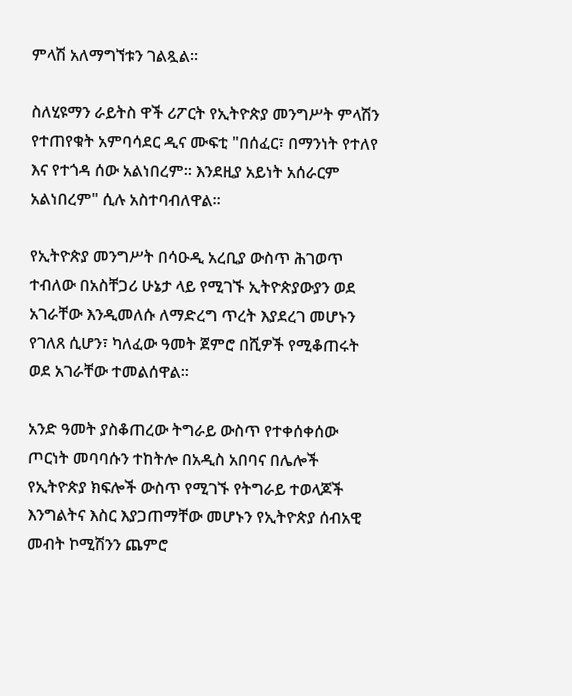ምላሽ አለማግኘቱን ገልጿል።

ስለሂዩማን ራይትስ ዋች ሪፖርት የኢትዮጵያ መንግሥት ምላሽን የተጠየቁት አምባሳደር ዲና ሙፍቲ "በሰፈር፣ በማንነት የተለየ እና የተጎዳ ሰው አልነበረም። እንደዚያ አይነት አሰራርም አልነበረም" ሲሉ አስተባብለዋል።

የኢትዮጵያ መንግሥት በሳዑዲ አረቢያ ውስጥ ሕገወጥ ተብለው በአስቸጋሪ ሁኔታ ላይ የሚገኙ ኢትዮጵያውያን ወደ አገራቸው እንዲመለሱ ለማድረግ ጥረት እያደረገ መሆኑን የገለጸ ሲሆን፣ ካለፈው ዓመት ጀምሮ በሺዎች የሚቆጠሩት ወደ አገራቸው ተመልሰዋል።

አንድ ዓመት ያስቆጠረው ትግራይ ውስጥ የተቀሰቀሰው ጦርነት መባባሱን ተከትሎ በአዲስ አበባና በሌሎች የኢትዮጵያ ክፍሎች ውስጥ የሚገኙ የትግራይ ተወላጆች እንግልትና እስር እያጋጠማቸው መሆኑን የኢትዮጵያ ሰብአዊ መብት ኮሚሽንን ጨምሮ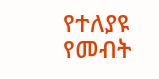የተለያዩ የመብት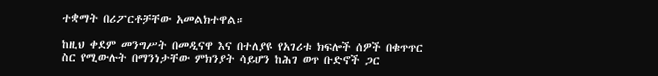ተቋማት በሪፖርቶቻቸው አመልክተዋል።

ከዚህ ቀደም መንግሥት በመዲናዋ እና በተለያዩ የአገሪቱ ክፍሎች ሰዎች በቁጥጥር ስር የሚውሉት በማንነታቸው ምክንያት ሳይሆን ከሕገ ወጥ ቡድኖች ጋር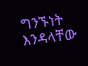ግንኙነት እንዳላቸው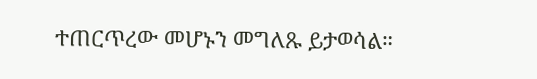ተጠርጥረው መሆኑን መግለጹ ይታወሳል።